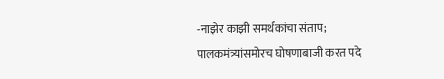-नाझेर काझी समर्थकांचा संताप; पालकमंत्र्यांसमोरच घोषणाबाजी करत पदे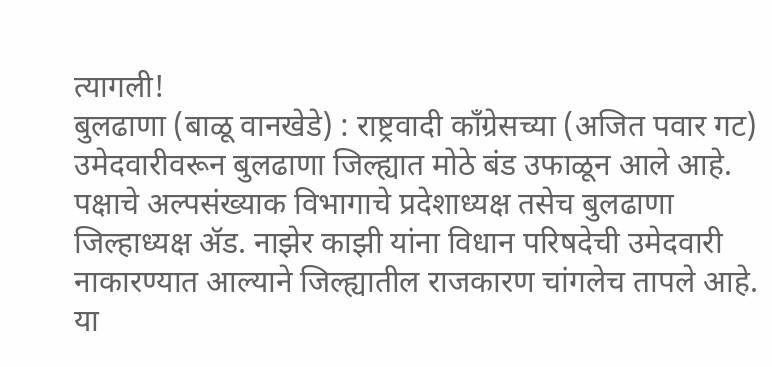त्यागली!
बुलढाणा (बाळू वानखेडे) : राष्ट्रवादी काँग्रेसच्या (अजित पवार गट) उमेदवारीवरून बुलढाणा जिल्ह्यात मोठे बंड उफाळून आले आहे. पक्षाचे अल्पसंख्याक विभागाचे प्रदेशाध्यक्ष तसेच बुलढाणा जिल्हाध्यक्ष ॲड. नाझेर काझी यांना विधान परिषदेची उमेदवारी नाकारण्यात आल्याने जिल्ह्यातील राजकारण चांगलेच तापले आहे. या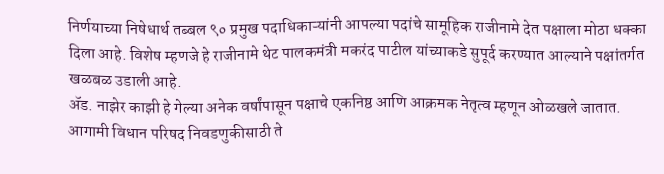निर्णयाच्या निषेधार्थ तब्बल ९० प्रमुख पदाधिकाऱ्यांनी आपल्या पदांचे सामूहिक राजीनामे देत पक्षाला मोठा धक्का दिला आहे. विशेष म्हणजे हे राजीनामे थेट पालकमंत्री मकरंद पाटील यांच्याकडे सुपूर्द करण्यात आल्याने पक्षांतर्गत खळबळ उडाली आहे.
ॲड. नाझेर काझी हे गेल्या अनेक वर्षांपासून पक्षाचे एकनिष्ठ आणि आक्रमक नेतृत्व म्हणून ओळखले जातात. आगामी विधान परिषद निवडणुकीसाठी ते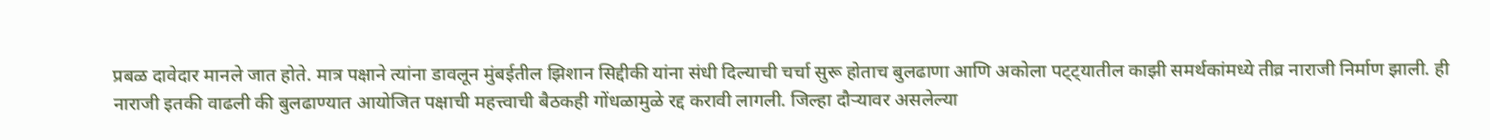प्रबळ दावेदार मानले जात होते. मात्र पक्षाने त्यांना डावलून मुंबईतील झिशान सिद्दीकी यांना संधी दिल्याची चर्चा सुरू होताच बुलढाणा आणि अकोला पट्ट्यातील काझी समर्थकांमध्ये तीव्र नाराजी निर्माण झाली. ही नाराजी इतकी वाढली की बुलढाण्यात आयोजित पक्षाची महत्त्वाची बैठकही गोंधळामुळे रद्द करावी लागली. जिल्हा दौऱ्यावर असलेल्या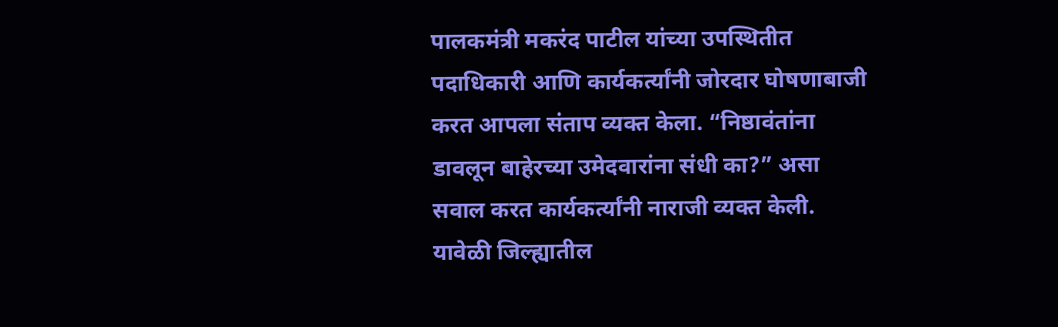पालकमंत्री मकरंद पाटील यांच्या उपस्थितीत पदाधिकारी आणि कार्यकर्त्यांनी जोरदार घोषणाबाजी करत आपला संताप व्यक्त केला. “निष्ठावंतांना डावलून बाहेरच्या उमेदवारांना संधी का?” असा सवाल करत कार्यकर्त्यांनी नाराजी व्यक्त केली. यावेळी जिल्ह्यातील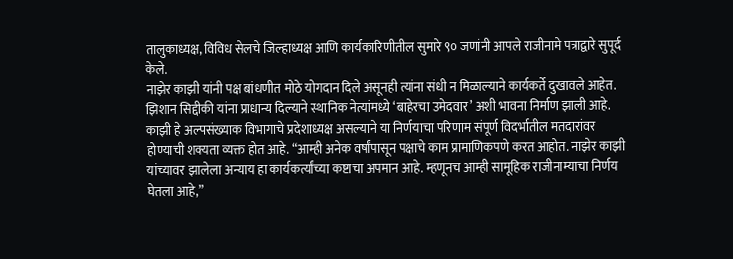तालुकाध्यक्ष, विविध सेलचे जिल्हाध्यक्ष आणि कार्यकारिणीतील सुमारे ९० जणांनी आपले राजीनामे पत्राद्वारे सुपूर्द केले.
नाझेर काझी यांनी पक्ष बांधणीत मोठे योगदान दिले असूनही त्यांना संधी न मिळाल्याने कार्यकर्ते दुखावले आहेत. झिशान सिद्दीकी यांना प्राधान्य दिल्याने स्थानिक नेत्यांमध्ये ‘बाहेरचा उमेदवार’ अशी भावना निर्माण झाली आहे. काझी हे अल्पसंख्याक विभागाचे प्रदेशाध्यक्ष असल्याने या निर्णयाचा परिणाम संपूर्ण विदर्भातील मतदारांवर होण्याची शक्यता व्यक्त होत आहे. “आम्ही अनेक वर्षांपासून पक्षाचे काम प्रामाणिकपणे करत आहोत. नाझेर काझी यांच्यावर झालेला अन्याय हा कार्यकर्त्यांच्या कष्टाचा अपमान आहे. म्हणूनच आम्ही सामूहिक राजीनाम्याचा निर्णय घेतला आहे,”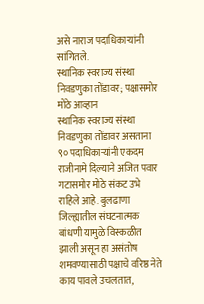असे नाराज पदाधिकाऱ्यांनी सांगितले.
स्थानिक स्वराज्य संस्था निवडणुका तोंडावर; पक्षासमोर मोठे आव्हान
स्थानिक स्वराज्य संस्था निवडणुका तोंडावर असताना ९० पदाधिकाऱ्यांनी एकदम राजीनामे दिल्याने अजित पवार गटासमोर मोठे संकट उभे राहिले आहे. बुलढाणा जिल्ह्यातील संघटनात्मक बांधणी यामुळे विस्कळीत झाली असून हा असंतोष शमवण्यासाठी पक्षाचे वरिष्ठ नेते काय पावले उचलतात,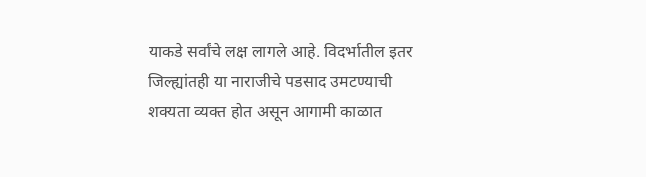याकडे सर्वांचे लक्ष लागले आहे. विदर्भातील इतर जिल्ह्यांतही या नाराजीचे पडसाद उमटण्याची शक्यता व्यक्त होत असून आगामी काळात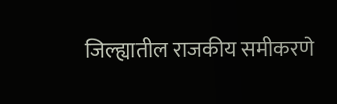जिल्ह्यातील राजकीय समीकरणे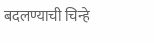बदलण्याची चिन्हे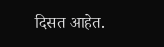दिसत आहेत.